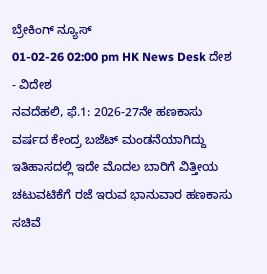ಬ್ರೇಕಿಂಗ್ ನ್ಯೂಸ್
01-02-26 02:00 pm HK News Desk ದೇಶ - ವಿದೇಶ
ನವದೆಹಲಿ, ಫೆ.1: 2026-27ನೇ ಹಣಕಾಸು ವರ್ಷದ ಕೇಂದ್ರ ಬಜೆಟ್ ಮಂಡನೆಯಾಗಿದ್ದು ಇತಿಹಾಸದಲ್ಲಿ ಇದೇ ಮೊದಲ ಬಾರಿಗೆ ವಿತ್ತೀಯ ಚಟುವಟಿಕೆಗೆ ರಜೆ ಇರುವ ಭಾನುವಾರ ಹಣಕಾಸು ಸಚಿವೆ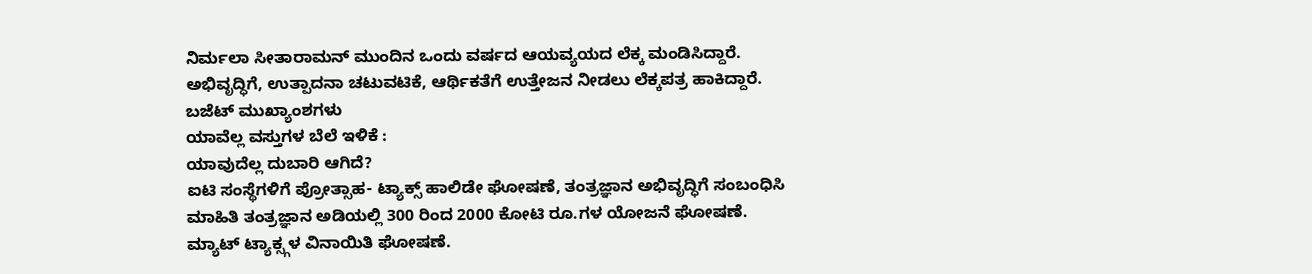ನಿರ್ಮಲಾ ಸೀತಾರಾಮನ್ ಮುಂದಿನ ಒಂದು ವರ್ಷದ ಆಯವ್ಯಯದ ಲೆಕ್ಕ ಮಂಡಿಸಿದ್ದಾರೆ. ಅಭಿವೃದ್ಧಿಗೆ, ಉತ್ಪಾದನಾ ಚಟುವಟಿಕೆ, ಆರ್ಥಿಕತೆಗೆ ಉತ್ತೇಜನ ನೀಡಲು ಲೆಕ್ಕಪತ್ರ ಹಾಕಿದ್ದಾರೆ.
ಬಜೆಟ್ ಮುಖ್ಯಾಂಶಗಳು
ಯಾವೆಲ್ಲ ವಸ್ತುಗಳ ಬೆಲೆ ಇಳಿಕೆ :
ಯಾವುದೆಲ್ಲ ದುಬಾರಿ ಆಗಿದೆ?
ಐಟಿ ಸಂಸ್ಥೆಗಳಿಗೆ ಪ್ರೋತ್ಸಾಹ- ಟ್ಯಾಕ್ಸ್ ಹಾಲಿಡೇ ಘೋಷಣೆ, ತಂತ್ರಜ್ಞಾನ ಅಭಿವೃದ್ಧಿಗೆ ಸಂಬಂಧಿಸಿ ಮಾಹಿತಿ ತಂತ್ರಜ್ಞಾನ ಅಡಿಯಲ್ಲಿ 300 ರಿಂದ 2000 ಕೋಟಿ ರೂ.ಗಳ ಯೋಜನೆ ಘೋಷಣೆ. ಮ್ಯಾಟ್ ಟ್ಯಾಕ್ಸ್ಗಳ ವಿನಾಯಿತಿ ಘೋಷಣೆ.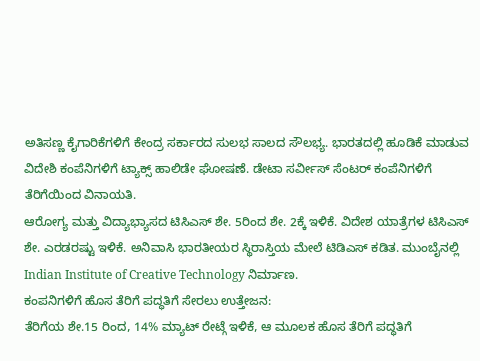ಅತಿಸಣ್ಣ ಕೈಗಾರಿಕೆಗಳಿಗೆ ಕೇಂದ್ರ ಸರ್ಕಾರದ ಸುಲಭ ಸಾಲದ ಸೌಲಭ್ಯ. ಭಾರತದಲ್ಲಿ ಹೂಡಿಕೆ ಮಾಡುವ ವಿದೇಶಿ ಕಂಪೆನಿಗಳಿಗೆ ಟ್ಯಾಕ್ಸ್ ಹಾಲಿಡೇ ಘೋಷಣೆ. ಡೇಟಾ ಸರ್ವೀಸ್ ಸೆಂಟರ್ ಕಂಪೆನಿಗಳಿಗೆ ತೆರಿಗೆಯಿಂದ ವಿನಾಯತಿ.
ಆರೋಗ್ಯ ಮತ್ತು ವಿದ್ಯಾಭ್ಯಾಸದ ಟಿಸಿಎಸ್ ಶೇ. 5ರಿಂದ ಶೇ. 2ಕ್ಕೆ ಇಳಿಕೆ. ವಿದೇಶ ಯಾತ್ರೆಗಳ ಟಿಸಿಎಸ್ ಶೇ. ಎರಡರಷ್ಟು ಇಳಿಕೆ. ಅನಿವಾಸಿ ಭಾರತೀಯರ ಸ್ಥಿರಾಸ್ತಿಯ ಮೇಲೆ ಟಿಡಿಎಸ್ ಕಡಿತ. ಮುಂಬೈನಲ್ಲಿ Indian Institute of Creative Technology ನಿರ್ಮಾಣ.
ಕಂಪನಿಗಳಿಗೆ ಹೊಸ ತೆರಿಗೆ ಪದ್ಧತಿಗೆ ಸೇರಲು ಉತ್ತೇಜನ:
ತೆರಿಗೆಯ ಶೇ.15 ರಿಂದ, 14% ಮ್ಯಾಟ್ ರೇಟ್ಗೆ ಇಳಿಕೆ, ಆ ಮೂಲಕ ಹೊಸ ತೆರಿಗೆ ಪದ್ಧತಿಗೆ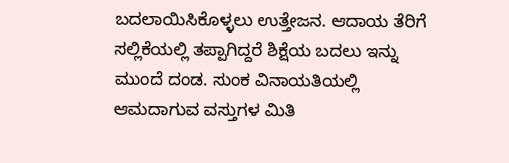ಬದಲಾಯಿಸಿಕೊಳ್ಳಲು ಉತ್ತೇಜನ. ಆದಾಯ ತೆರಿಗೆ ಸಲ್ಲಿಕೆಯಲ್ಲಿ ತಪ್ಪಾಗಿದ್ದರೆ ಶಿಕ್ಷೆಯ ಬದಲು ಇನ್ನು ಮುಂದೆ ದಂಡ. ಸುಂಕ ವಿನಾಯತಿಯಲ್ಲಿ ಆಮದಾಗುವ ವಸ್ತುಗಳ ಮಿತಿ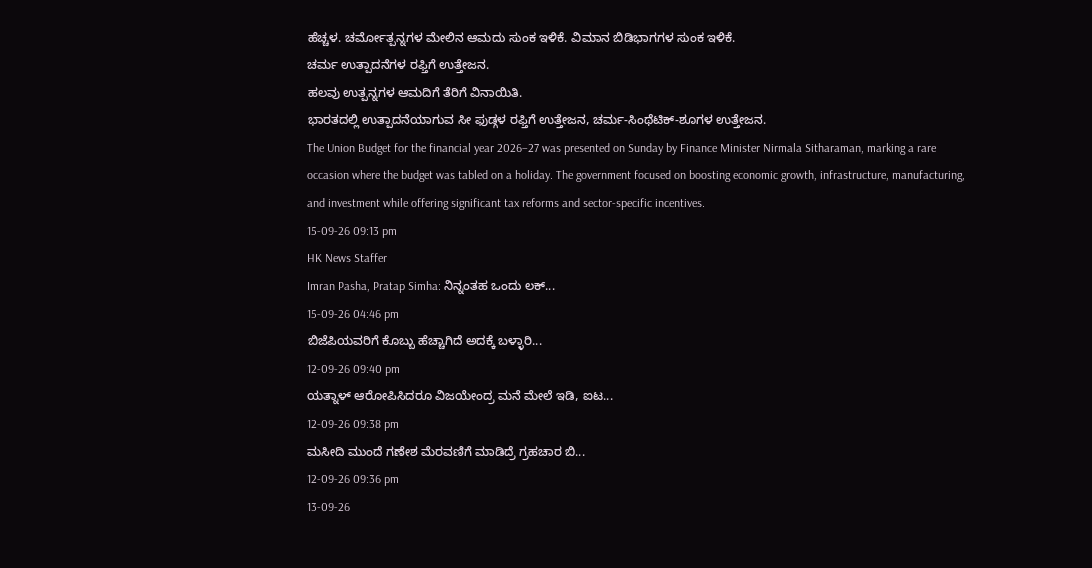ಹೆಚ್ಚಳ. ಚರ್ಮೋತ್ಪನ್ನಗಳ ಮೇಲಿನ ಆಮದು ಸುಂಕ ಇಳಿಕೆ. ವಿಮಾನ ಬಿಡಿಭಾಗಗಳ ಸುಂಕ ಇಳಿಕೆ.
ಚರ್ಮ ಉತ್ಪಾದನೆಗಳ ರಫ್ತಿಗೆ ಉತ್ತೇಜನ.
ಹಲವು ಉತ್ಪನ್ನಗಳ ಆಮದಿಗೆ ತೆರಿಗೆ ವಿನಾಯಿತಿ.
ಭಾರತದಲ್ಲಿ ಉತ್ಪಾದನೆಯಾಗುವ ಸೀ ಫುಡ್ಗಳ ರಫ್ತಿಗೆ ಉತ್ತೇಜನ, ಚರ್ಮ-ಸಿಂಥೆಟಿಕ್-ಶೂಗಳ ಉತ್ತೇಜನ.
The Union Budget for the financial year 2026–27 was presented on Sunday by Finance Minister Nirmala Sitharaman, marking a rare occasion where the budget was tabled on a holiday. The government focused on boosting economic growth, infrastructure, manufacturing, and investment while offering significant tax reforms and sector-specific incentives.
15-09-26 09:13 pm
HK News Staffer
Imran Pasha, Pratap Simha: ನಿನ್ನಂತಹ ಒಂದು ಲಕ್...
15-09-26 04:46 pm
ಬಿಜೆಪಿಯವರಿಗೆ ಕೊಬ್ಬು ಹೆಚ್ಚಾಗಿದೆ ಅದಕ್ಕೆ ಬಳ್ಳಾರಿ...
12-09-26 09:40 pm
ಯತ್ನಾಳ್ ಆರೋಪಿಸಿದರೂ ವಿಜಯೇಂದ್ರ ಮನೆ ಮೇಲೆ ಇಡಿ, ಐಟ...
12-09-26 09:38 pm
ಮಸೀದಿ ಮುಂದೆ ಗಣೇಶ ಮೆರವಣಿಗೆ ಮಾಡಿದ್ರೆ ಗ್ರಹಚಾರ ಬಿ...
12-09-26 09:36 pm
13-09-26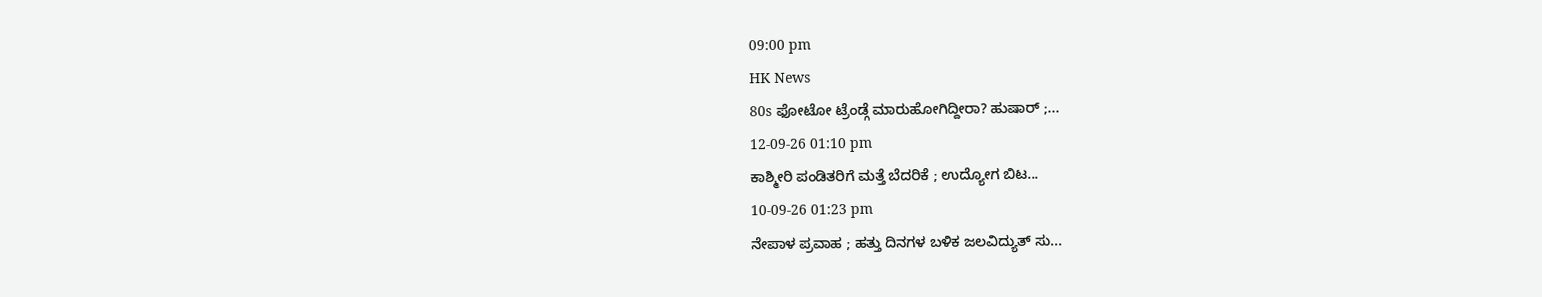09:00 pm
HK News
80s ಫೋಟೋ ಟ್ರೆಂಡ್ಗೆ ಮಾರುಹೋಗಿದ್ದೀರಾ? ಹುಷಾರ್ ;...
12-09-26 01:10 pm
ಕಾಶ್ಮೀರಿ ಪಂಡಿತರಿಗೆ ಮತ್ತೆ ಬೆದರಿಕೆ ; ಉದ್ಯೋಗ ಬಿಟ...
10-09-26 01:23 pm
ನೇಪಾಳ ಪ್ರವಾಹ ; ಹತ್ತು ದಿನಗಳ ಬಳಿಕ ಜಲವಿದ್ಯುತ್ ಸು...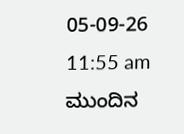05-09-26 11:55 am
ಮುಂದಿನ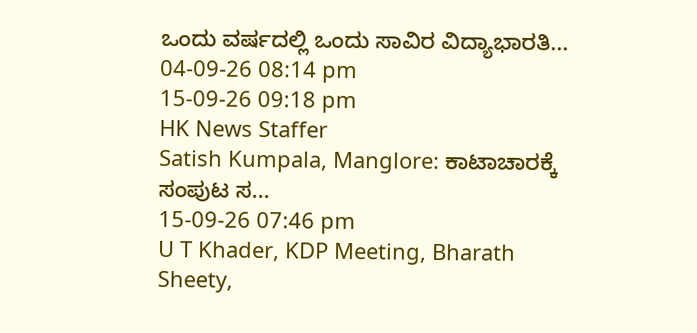ಒಂದು ವರ್ಷದಲ್ಲಿ ಒಂದು ಸಾವಿರ ವಿದ್ಯಾಭಾರತಿ...
04-09-26 08:14 pm
15-09-26 09:18 pm
HK News Staffer
Satish Kumpala, Manglore: ಕಾಟಾಚಾರಕ್ಕೆ ಸಂಪುಟ ಸ...
15-09-26 07:46 pm
U T Khader, KDP Meeting, Bharath Sheety,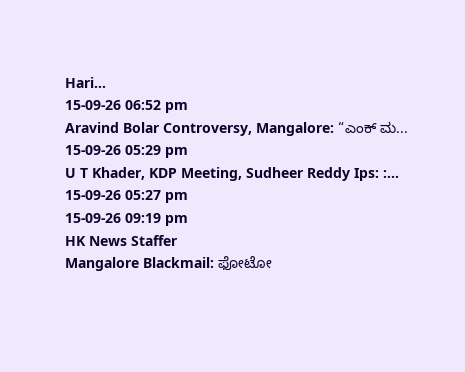Hari...
15-09-26 06:52 pm
Aravind Bolar Controversy, Mangalore: “ಎಂಕ್ ಮ...
15-09-26 05:29 pm
U T Khader, KDP Meeting, Sudheer Reddy Ips: :...
15-09-26 05:27 pm
15-09-26 09:19 pm
HK News Staffer
Mangalore Blackmail: ಫೋಟೋ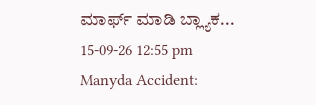ಮಾರ್ಫ್ ಮಾಡಿ ಬ್ಲ್ಯಾಕ...
15-09-26 12:55 pm
Manyda Accident: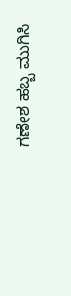ಗಣೇಶ ಹಬ್ಬ ಮುಗಿಸಿ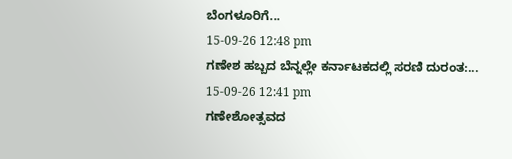ಬೆಂಗಳೂರಿಗೆ...
15-09-26 12:48 pm
ಗಣೇಶ ಹಬ್ಬದ ಬೆನ್ನಲ್ಲೇ ಕರ್ನಾಟಕದಲ್ಲಿ ಸರಣಿ ದುರಂತ:...
15-09-26 12:41 pm
ಗಣೇಶೋತ್ಸವದ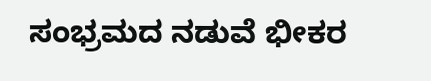ಸಂಭ್ರಮದ ನಡುವೆ ಭೀಕರ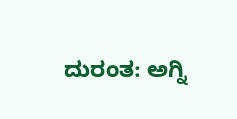ದುರಂತ: ಅಗ್ನಿ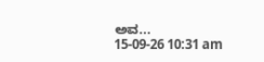ಅವ...
15-09-26 10:31 am